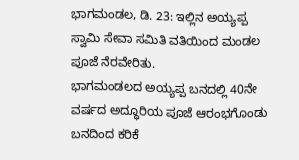ಭಾಗಮಂಡಲ, ಡಿ. 23: ಇಲ್ಲಿನ ಅಯ್ಯಪ್ಪ ಸ್ವಾಮಿ ಸೇವಾ ಸಮಿತಿ ವತಿಯಿಂದ ಮಂಡಲ ಪೂಜೆ ನೆರವೇರಿತು.
ಭಾಗಮಂಡಲದ ಅಯ್ಯಪ್ಪ ಬನದಲ್ಲಿ 40ನೇ ವರ್ಷದ ಅದ್ಧೂರಿಯ ಪೂಜೆ ಆರಂಭಗೊಂಡು ಬನದಿಂದ ಕರಿಕೆ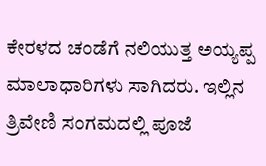ಕೇರಳದ ಚಂಡೆಗೆ ನಲಿಯುತ್ತ ಅಯ್ಯಪ್ಪ ಮಾಲಾಧಾರಿಗಳು ಸಾಗಿದರು. ಇಲ್ಲಿನ ತ್ರಿವೇಣಿ ಸಂಗಮದಲ್ಲಿ ಪೂಜೆ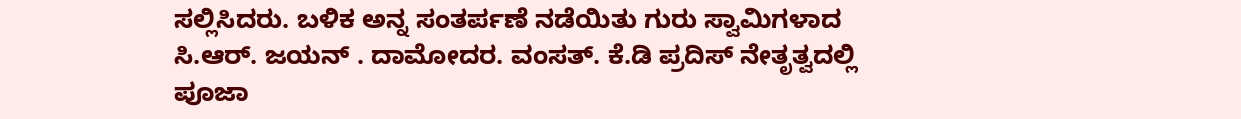ಸಲ್ಲಿಸಿದರು. ಬಳಿಕ ಅನ್ನ ಸಂತರ್ಪಣೆ ನಡೆಯಿತು ಗುರು ಸ್ವಾಮಿಗಳಾದ ಸಿ.ಆರ್. ಜಯನ್ . ದಾಮೋದರ. ವಂಸತ್. ಕೆ.ಡಿ ಪ್ರದಿಸ್ ನೇತೃತ್ವದಲ್ಲಿ ಪೂಜಾ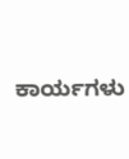ಕಾರ್ಯಗಳು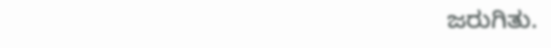ಜರುಗಿತು.